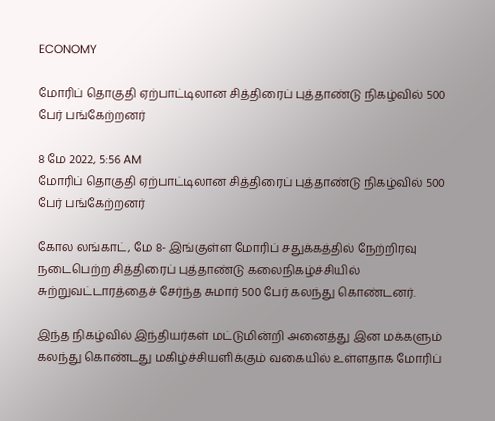ECONOMY

மோரிப் தொகுதி ஏற்பாட்டிலான சித்திரைப் புத்தாண்டு நிகழ்வில் 500 பேர் பங்கேற்றனர்

8 மே 2022, 5:56 AM
மோரிப் தொகுதி ஏற்பாட்டிலான சித்திரைப் புத்தாண்டு நிகழ்வில் 500 பேர் பங்கேற்றனர்

கோல லங்காட், மே 8- இங்குள்ள மோரிப் சதுக்கத்தில் நேற்றிரவு நடைபெற்ற சித்திரைப் புத்தாண்டு கலைநிகழ்ச்சியில் சுற்றுவட்டாரத்தைச் சேர்ந்த சுமார் 500 பேர் கலந்து கொண்டனர்.

இந்த நிகழ்வில் இந்தியர்கள் மட்டுமின்றி அனைத்து இன மக்களும் கலந்து கொண்டது மகிழ்ச்சியளிக்கும் வகையில் உள்ளதாக மோரிப்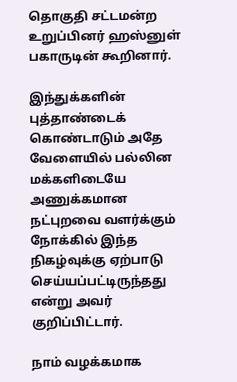தொகுதி சட்டமன்ற உறுப்பினர் ஹஸ்னுள் பகாருடின் கூறினார்.

இந்துக்களின் புத்தாண்டைக் கொண்டாடும் அதே வேளையில் பல்லின மக்களிடையே அணுக்கமான நட்புறவை வளர்க்கும் நோக்கில் இந்த நிகழ்வுக்கு ஏற்பாடு செய்யப்பட்டிருந்தது என்று அவர் குறிப்பிட்டார்.

நாம் வழக்கமாக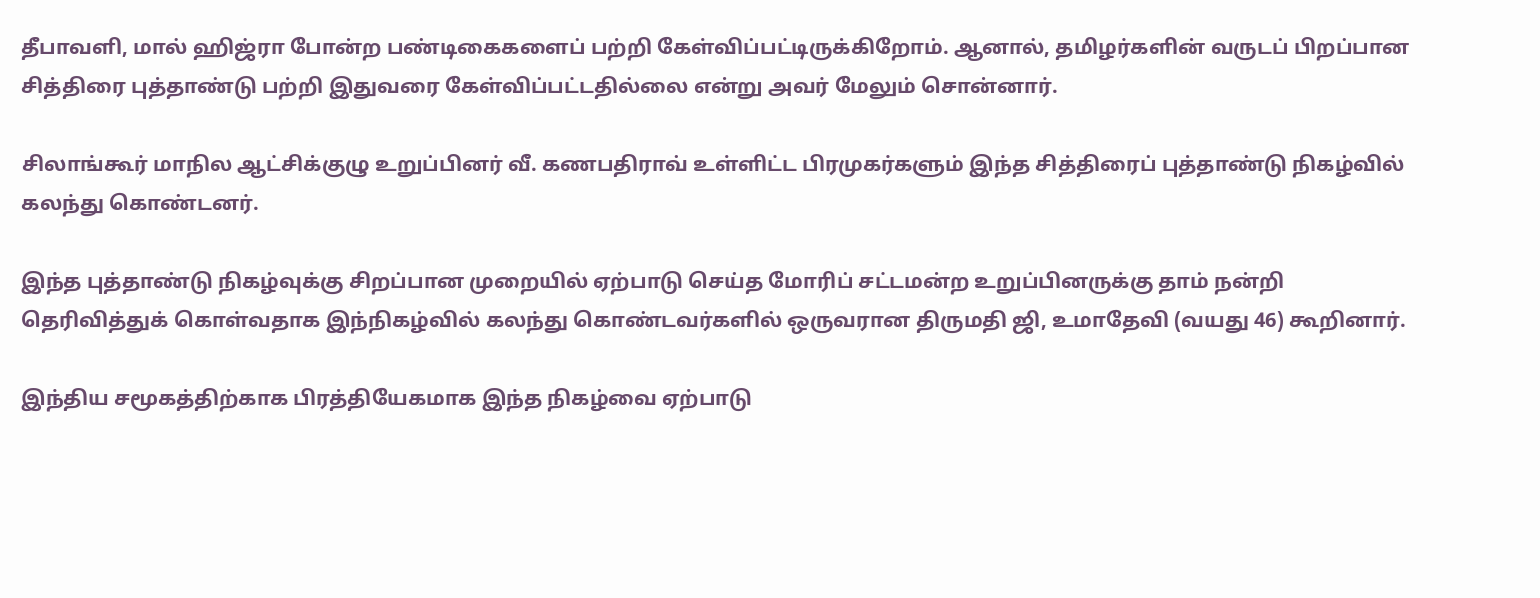தீபாவளி, மால் ஹிஜ்ரா போன்ற பண்டிகைகளைப் பற்றி கேள்விப்பட்டிருக்கிறோம். ஆனால், தமிழர்களின் வருடப் பிறப்பான சித்திரை புத்தாண்டு பற்றி இதுவரை கேள்விப்பட்டதில்லை என்று அவர் மேலும் சொன்னார்.

சிலாங்கூர் மாநில ஆட்சிக்குழு உறுப்பினர் வீ. கணபதிராவ் உள்ளிட்ட பிரமுகர்களும் இந்த சித்திரைப் புத்தாண்டு நிகழ்வில் கலந்து கொண்டனர்.

இந்த புத்தாண்டு நிகழ்வுக்கு சிறப்பான முறையில் ஏற்பாடு செய்த மோரிப் சட்டமன்ற உறுப்பினருக்கு தாம் நன்றி தெரிவித்துக் கொள்வதாக இந்நிகழ்வில் கலந்து கொண்டவர்களில் ஒருவரான திருமதி ஜி, உமாதேவி (வயது 46) கூறினார்.

இந்திய சமூகத்திற்காக பிரத்தியேகமாக இந்த நிகழ்வை ஏற்பாடு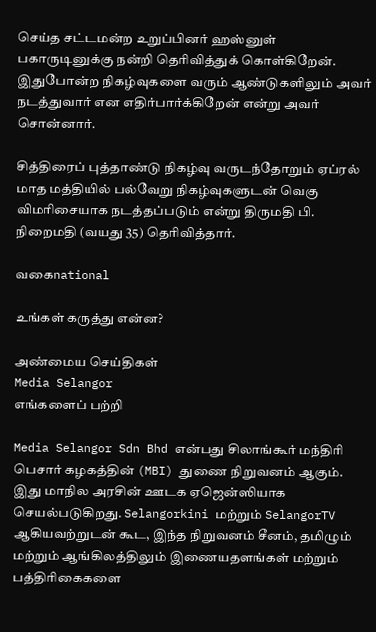செய்த சட்டமன்ற உறுப்பினர் ஹஸ்னுள் பகாருடினுக்கு நன்றி தெரிவித்துக் கொள்கிறேன். இதுபோன்ற நிகழ்வுகளை வரும் ஆண்டுகளிலும் அவர் நடத்துவார் என எதிர்பார்க்கிறேன் என்று அவர் சொன்னார்.

சித்திரைப் புத்தாண்டு நிகழ்வு வருடந்தோறும் ஏப்ரல் மாத மத்தியில் பல்வேறு நிகழ்வுகளுடன் வெகு விமரிசையாக நடத்தப்படும் என்று திருமதி பி. நிறைமதி (வயது 35) தெரிவித்தார்.

வகைnational

உங்கள் கருத்து என்ன?

அண்மைய செய்திகள்
Media Selangor
எங்களைப் பற்றி

Media Selangor Sdn Bhd என்பது சிலாங்கூர் மந்திரி பெசார் கழகத்தின் (MBI) துணை நிறுவனம் ஆகும். இது மாநில அரசின் ஊடக ஏஜென்ஸியாக செயல்படுகிறது. Selangorkini மற்றும் SelangorTV ஆகியவற்றுடன் கூட, இந்த நிறுவனம் சீனம், தமிழும் மற்றும் ஆங்கிலத்திலும் இணையதளங்கள் மற்றும் பத்திரிகைகளை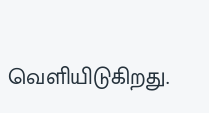வெளியிடுகிறது.